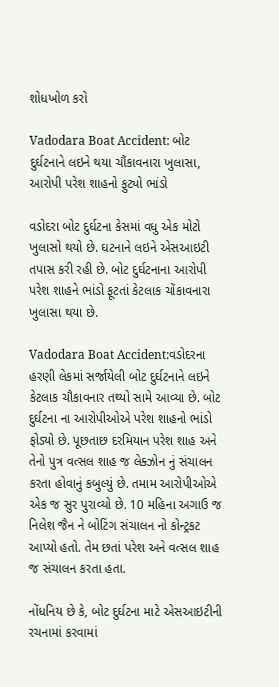શોધખોળ કરો

Vadodara Boat Accident: બોટ દુર્ઘટનાને લઇને થયા ચૌંકાવનારા ખુલાસા, આરોપી પરેશ શાહનો ફુટ્યો ભાંડો

વડોદરા બોટ દુર્ઘટના કેસમાં વધુ એક મોટો ખુલાસો થયો છે. ઘટનાને લઇને એસઆઇટી તપાસ કરી રહી છે. બોટ દુર્ઘટનાના આરોપી પરેશ શાહને ભાંડો ફૂટતાં કેટલાક ચોંકાવનારા ખુલાસા થયા છે.

Vadodara Boat Accident:વડોદરના હરણી લેકમાં સર્જાયેલી બોટ દુર્ઘટનાને લઇને કેટલાક ચૌકાવનાર તથ્યો સામે આવ્યા છે. બોટ દુર્ઘટના ના આરોપીઓએ પરેશ શાહનો ભાંડો ફોડ્યો છે. પૂછતાછ દરમિયાન પરેશ શાહ અને તેનો પુત્ર વત્સલ શાહ જ લેક્ઝોન નું સંચાલન કરતા હોવાનું કબુલ્યું છે. તમામ આરોપીઓએ એક જ સુર પુરાવ્યો છે. 10 મહિના અગાઉ જ નિલેશ જૈન ને બોટિંગ સંચાલન નો કોન્ટ્રકટ આપ્યો હતો. તેમ છતાં પરેશ અને વત્સલ શાહ જ સંચાલન કરતા હતા.

નોંધનિય છે કે, બોટ દુર્ઘટના માટે એસઆઇટીની રચનામાં કરવામાં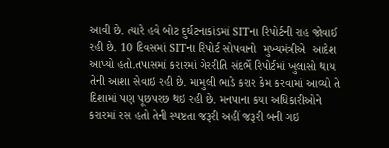આવી છે. ત્યારે હવે બોટ દુર્ઘટનાકાંડમાં SITના રિપોર્ટની રાહ જોવાઈ રહી છે. 10 દિવસમાં SITના રિપોર્ટ સોપવાનો  મુખ્યમંત્રીએ  આદેશ આપ્યો હતો.તપાસમાં કરારમાં ગેરરીતિ સંદર્ભે રિપોર્ટમાં ખુલાસો થાય તેની આશા સેવાઇ રહી છે. મામુલી ભાડે કરાર કેમ કરવામાં આવ્યો તે દિશામાં પણ પૂછપરછ થઇ રહી છે. મનપાના કયા અધિકારીઓને કરારમાં રસ હતો તેની સ્પષ્ટતા જરૂરી અહીં જરૂરી બની ગઇ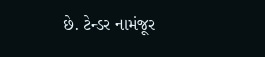છે. ટેન્ડર નામંજૂર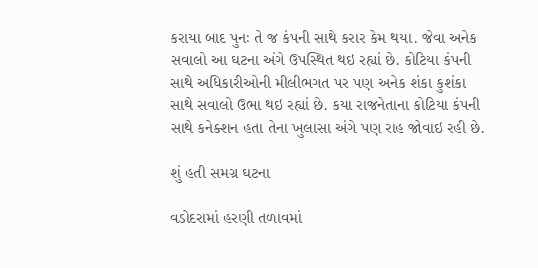કરાયા બાદ પુનઃ તે જ કંપની સાથે કરાર કેમ થયા. જેવા અનેક સવાલો આ ઘટના અંગે ઉપસ્થિત થઇ રહ્યાં છે. કોટિયા કંપની સાથે અધિકારીઓની મીલીભગત પર પણ અનેક શંકા કુશંકા સાથે સવાલો ઉભા થઇ રહ્યાં છે. કયા રાજનેતાના કોટિયા કંપની સાથે કનેક્શન હતા તેના ખુલાસા અંગે પણ રાહ જોવાઇ રહી છે.

શું હતી સમગ્ર ઘટના

વડોદરામાં હરણી તળાવમાં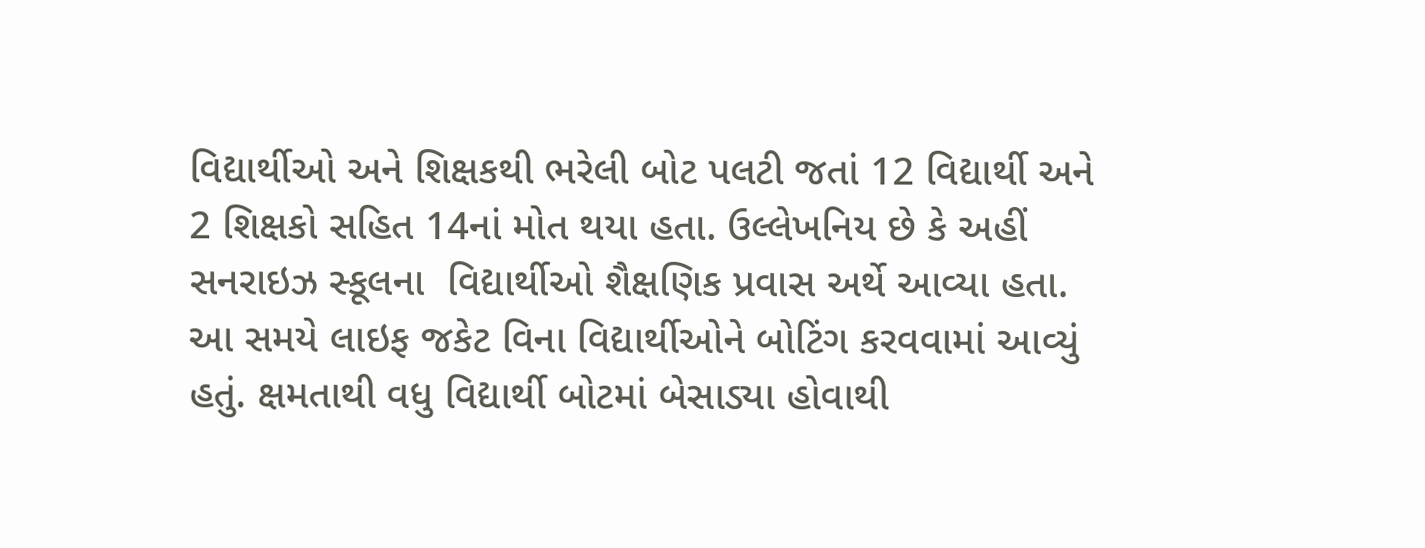વિદ્યાર્થીઓ અને શિક્ષકથી ભરેલી બોટ પલટી જતાં 12 વિદ્યાર્થી અને 2 શિક્ષકો સહિત 14નાં મોત થયા હતા. ઉલ્લેખનિય છે કે અહીં સનરાઇઝ સ્કૂલના  વિદ્યાર્થીઓ શૈક્ષણિક પ્રવાસ અર્થે આવ્યા હતા. આ સમયે લાઇફ જકેટ વિના વિદ્યાર્થીઓને બોટિંગ કરવવામાં આવ્યું હતું. ક્ષમતાથી વધુ વિદ્યાર્થી બોટમાં બેસાડ્યા હોવાથી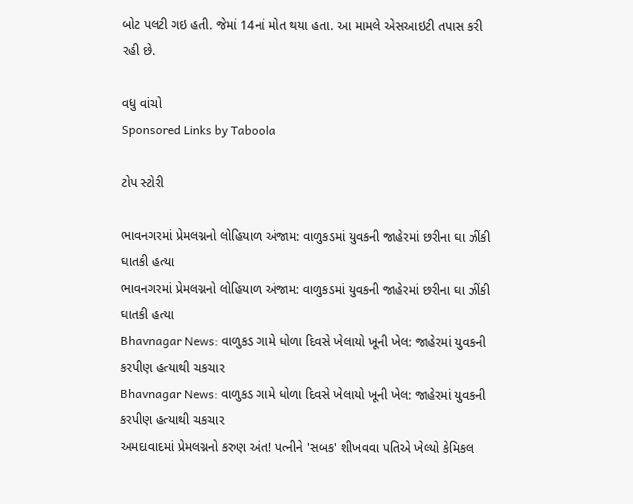બોટ પલટી ગઇ હતી. જેમાં 14નાં મોત થયા હતા. આ મામલે એસઆઇટી તપાસ કરી રહી છે.

વધુ વાંચો
Sponsored Links by Taboola

ટોપ સ્ટોરી

ભાવનગરમાં પ્રેમલગ્નનો લોહિયાળ અંજામ: વાળુકડમાં યુવકની જાહેરમાં છરીના ઘા ઝીંકી ઘાતકી હત્યા
ભાવનગરમાં પ્રેમલગ્નનો લોહિયાળ અંજામ: વાળુકડમાં યુવકની જાહેરમાં છરીના ઘા ઝીંકી ઘાતકી હત્યા
Bhavnagar News: વાળુકડ ગામે ધોળા દિવસે ખેલાયો ખૂની ખેલ: જાહેરમાં યુવકની કરપીણ હત્યાથી ચકચાર
Bhavnagar News: વાળુકડ ગામે ધોળા દિવસે ખેલાયો ખૂની ખેલ: જાહેરમાં યુવકની કરપીણ હત્યાથી ચકચાર
અમદાવાદમાં પ્રેમલગ્નનો કરુણ અંત! પત્નીને 'સબક' શીખવવા પતિએ ખેલ્યો કેમિકલ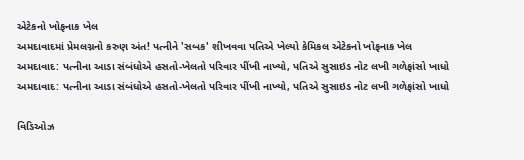એટેકનો ખોફનાક ખેલ
અમદાવાદમાં પ્રેમલગ્નનો કરુણ અંત! પત્નીને 'સબક' શીખવવા પતિએ ખેલ્યો કેમિકલ એટેકનો ખોફનાક ખેલ
અમદાવાદ: પત્નીના આડા સંબંધોએ હસતો-ખેલતો પરિવાર પીંખી નાખ્યો, પતિએ સુસાઇડ નોટ લખી ગળેફાંસો ખાધો
અમદાવાદ: પત્નીના આડા સંબંધોએ હસતો-ખેલતો પરિવાર પીંખી નાખ્યો, પતિએ સુસાઇડ નોટ લખી ગળેફાંસો ખાધો

વિડિઓઝ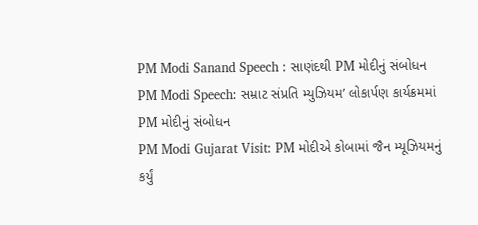PM Modi Sanand Speech : સાણંદથી PM મોદીનું સંબોધન
PM Modi Speech: સમ્રાટ સંપ્રતિ મ્યુઝિયમ’ લોકાર્પણ કાર્યક્રમમાં PM મોદીનું સંબોધન
PM Modi Gujarat Visit: PM મોદીએ કોબામાં જૈન મ્યૂઝિયમનું કર્યું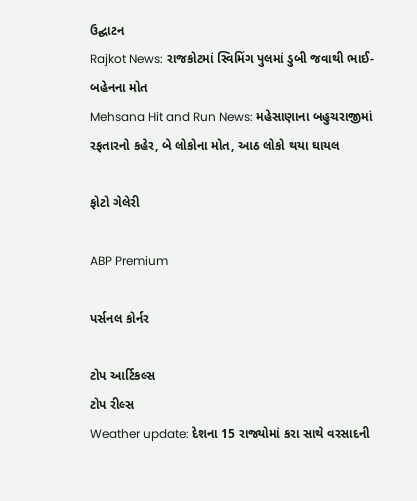ઉદ્ઘાટન
Rajkot News: રાજકોટમાં સ્વિમિંગ પુલમાં ડુબી જવાથી ભાઈ-બહેનના મોત
Mehsana Hit and Run News: મહેસાણાના બહુચરાજીમાં રફતારનો કહેર, બે લોકોના મોત, આઠ લોકો થયા ઘાયલ

ફોટો ગેલેરી

ABP Premium

પર્સનલ કોર્નર

ટોપ આર્ટિકલ્સ
ટોપ રીલ્સ
Weather update: દેશના 15 રાજ્યોમાં કરા સાથે વરસાદની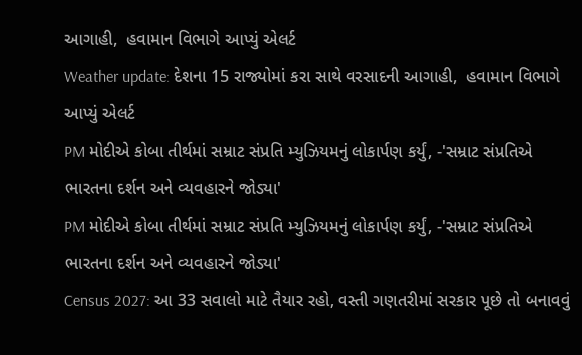આગાહી,  હવામાન વિભાગે આપ્યું એલર્ટ
Weather update: દેશના 15 રાજ્યોમાં કરા સાથે વરસાદની આગાહી,  હવામાન વિભાગે આપ્યું એલર્ટ
PM મોદીએ કોબા તીર્થમાં સમ્રાટ સંપ્રતિ મ્યુઝિયમનું લોકાર્પણ કર્યું, -'સમ્રાટ સંપ્રતિએ ભારતના દર્શન અને વ્યવહારને જોડ્યા'
PM મોદીએ કોબા તીર્થમાં સમ્રાટ સંપ્રતિ મ્યુઝિયમનું લોકાર્પણ કર્યું, -'સમ્રાટ સંપ્રતિએ ભારતના દર્શન અને વ્યવહારને જોડ્યા'
Census 2027: આ 33 સવાલો માટે તૈયાર રહો, વસ્તી ગણતરીમાં સરકાર પૂછે તો બનાવવું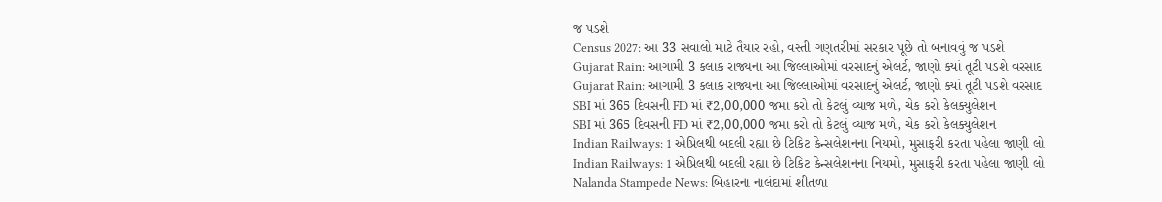જ પડશે
Census 2027: આ 33 સવાલો માટે તૈયાર રહો, વસ્તી ગણતરીમાં સરકાર પૂછે તો બનાવવું જ પડશે
Gujarat Rain: આગામી 3 કલાક રાજ્યના આ જિલ્લાઓમાં વરસાદનું એલર્ટ, જાણો ક્યાં તૂટી પડશે વરસાદ
Gujarat Rain: આગામી 3 કલાક રાજ્યના આ જિલ્લાઓમાં વરસાદનું એલર્ટ, જાણો ક્યાં તૂટી પડશે વરસાદ
SBI માં 365 દિવસની FD માં ₹2,00,000 જમા કરો તો કેટલું વ્યાજ મળે, ચેક કરો કેલક્યુલેશન
SBI માં 365 દિવસની FD માં ₹2,00,000 જમા કરો તો કેટલું વ્યાજ મળે, ચેક કરો કેલક્યુલેશન
Indian Railways: 1 એપ્રિલથી બદલી રહ્યા છે ટિકિટ કેન્સલેશનના નિયમો, મુસાફરી કરતા પહેલા જાણી લો
Indian Railways: 1 એપ્રિલથી બદલી રહ્યા છે ટિકિટ કેન્સલેશનના નિયમો, મુસાફરી કરતા પહેલા જાણી લો
Nalanda Stampede News: બિહારના નાલંદામાં શીતળા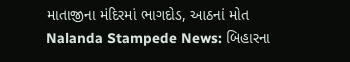માતાજીના મંદિરમાં ભાગદોડ, આઠનાં મોત
Nalanda Stampede News: બિહારના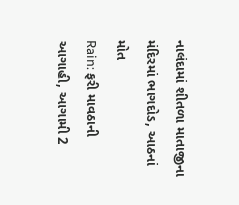નાલંદામાં શીતળા માતાજીના મંદિરમાં ભાગદોડ, આઠનાં મોત
Rain: ફરી માવઠાની આગાહી, આગામી 2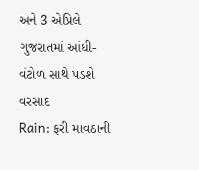અને 3 એપ્રિલે ગુજરાતમાં આંધી-વંટોળ સાથે પડશે વરસાદ
Rain: ફરી માવઠાની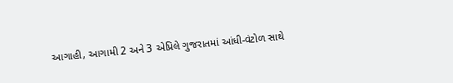આગાહી, આગામી 2 અને 3 એપ્રિલે ગુજરાતમાં આંધી-વંટોળ સાથે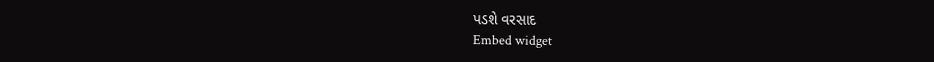પડશે વરસાદ
Embed widget